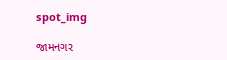spot_img

જામનગર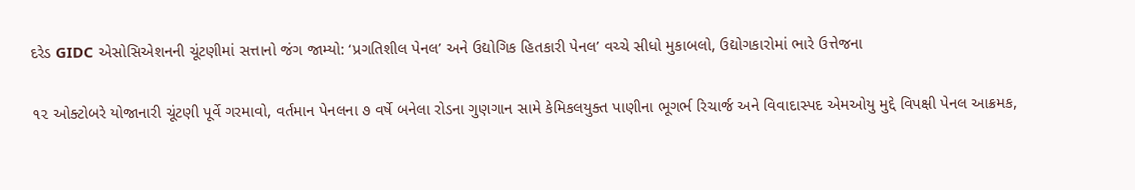દરેડ GIDC એસોસિએશનની ચૂંટણીમાં સત્તાનો જંગ જામ્યો: ‘પ્રગતિશીલ પેનલ’ અને ઉદ્યોગિક હિતકારી પેનલ’ વચ્ચે સીધો મુકાબલો, ઉદ્યોગકારોમાં ભારે ઉત્તેજના

૧૨ ઓક્ટોબરે યોજાનારી ચૂંટણી પૂર્વે ગરમાવો, વર્તમાન પેનલના ૭ વર્ષે બનેલા રોડના ગુણગાન સામે કેમિકલયુક્ત પાણીના ભૂગર્ભ રિચાર્જ અને વિવાદાસ્પદ એમઓયુ મુદ્દે વિપક્ષી પેનલ આક્રમક,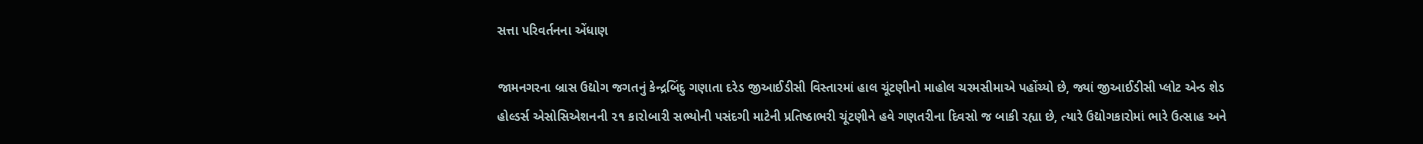સત્તા પરિવર્તનના એંધાણ

જામનગરના બ્રાસ ઉદ્યોગ જગતનું કેન્દ્રબિંદુ ગણાતા દરેડ જીઆઈડીસી વિસ્તારમાં હાલ ચૂંટણીનો માહોલ ચરમસીમાએ પહોંચ્યો છે, જ્યાં જીઆઈડીસી પ્લોટ એન્ડ શેડ હોલ્ડર્સ એસોસિએશનની ૨૧ કારોબારી સભ્યોની પસંદગી માટેની પ્રતિષ્ઠાભરી ચૂંટણીને હવે ગણતરીના દિવસો જ બાકી રહ્યા છે, ત્યારે ઉદ્યોગકારોમાં ભારે ઉત્સાહ અને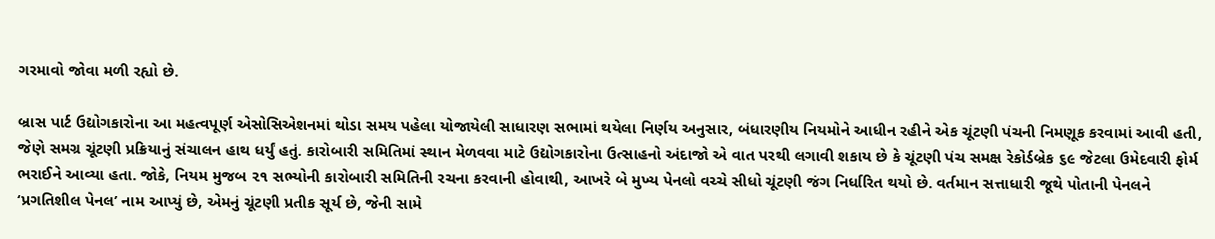ગરમાવો જોવા મળી રહ્યો છે.

બ્રાસ પાર્ટ ઉદ્યોગકારોના આ મહત્વપૂર્ણ એસોસિએશનમાં થોડા સમય પહેલા યોજાયેલી સાધારણ સભામાં થયેલા નિર્ણય અનુસાર, બંધારણીય નિયમોને આધીન રહીને એક ચૂંટણી પંચની નિમણૂક કરવામાં આવી હતી, જેણે સમગ્ર ચૂંટણી પ્રક્રિયાનું સંચાલન હાથ ધર્યું હતું. કારોબારી સમિતિમાં સ્થાન મેળવવા માટે ઉદ્યોગકારોના ઉત્સાહનો અંદાજો એ વાત પરથી લગાવી શકાય છે કે ચૂંટણી પંચ સમક્ષ રેકોર્ડબ્રેક ૬૯ જેટલા ઉમેદવારી ફોર્મ ભરાઈને આવ્યા હતા. જોકે, નિયમ મુજબ ૨૧ સભ્યોની કારોબારી સમિતિની રચના કરવાની હોવાથી, આખરે બે મુખ્ય પેનલો વચ્ચે સીધો ચૂંટણી જંગ નિર્ધારિત થયો છે. વર્તમાન સત્તાધારી જૂથે પોતાની પેનલને ‘પ્રગતિશીલ પેનલ’ નામ આપ્યું છે, એમનું ચૂંટણી પ્રતીક સૂર્ય છે, જેની સામે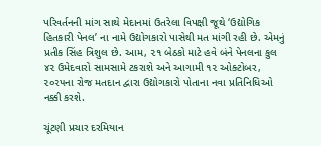પરિવર્તનની માંગ સાથે મેદાનમાં ઉતરેલા વિપક્ષી જૂથે ‘ઉદ્યોગિક હિતકારી પેનલ’ ના નામે ઉદ્યોગકારો પાસેથી મત માંગી રહી છે. એમનું પ્રતીક સિંહ ત્રિશુલ છે. આમ, ૨૧ બેઠકો માટે હવે બંને પેનલના કુલ ૪૨ ઉમેદવારો સામસામે ટકરાશે અને આગામી ૧૨ ઓક્ટોબર, ૨૦૨૫ના રોજ મતદાન દ્વારા ઉદ્યોગકારો પોતાના નવા પ્રતિનિધિઓ નક્કી કરશે.

ચૂંટણી પ્રચાર દરમિયાન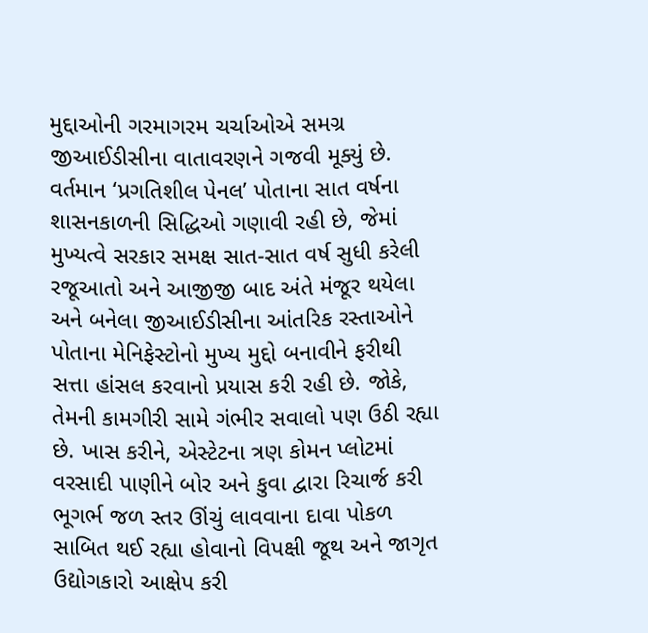મુદ્દાઓની ગરમાગરમ ચર્ચાઓએ સમગ્ર જીઆઈડીસીના વાતાવરણને ગજવી મૂક્યું છે. વર્તમાન ‘પ્રગતિશીલ પેનલ’ પોતાના સાત વર્ષના શાસનકાળની સિદ્ધિઓ ગણાવી રહી છે, જેમાં મુખ્યત્વે સરકાર સમક્ષ સાત-સાત વર્ષ સુધી કરેલી રજૂઆતો અને આજીજી બાદ અંતે મંજૂર થયેલા અને બનેલા જીઆઈડીસીના આંતરિક રસ્તાઓને પોતાના મેનિફેસ્ટોનો મુખ્ય મુદ્દો બનાવીને ફરીથી સત્તા હાંસલ કરવાનો પ્રયાસ કરી રહી છે. જોકે, તેમની કામગીરી સામે ગંભીર સવાલો પણ ઉઠી રહ્યા છે. ખાસ કરીને, એસ્ટેટના ત્રણ કોમન પ્લોટમાં વરસાદી પાણીને બોર અને કુવા દ્વારા રિચાર્જ કરી ભૂગર્ભ જળ સ્તર ઊંચું લાવવાના દાવા પોકળ સાબિત થઈ રહ્યા હોવાનો વિપક્ષી જૂથ અને જાગૃત ઉદ્યોગકારો આક્ષેપ કરી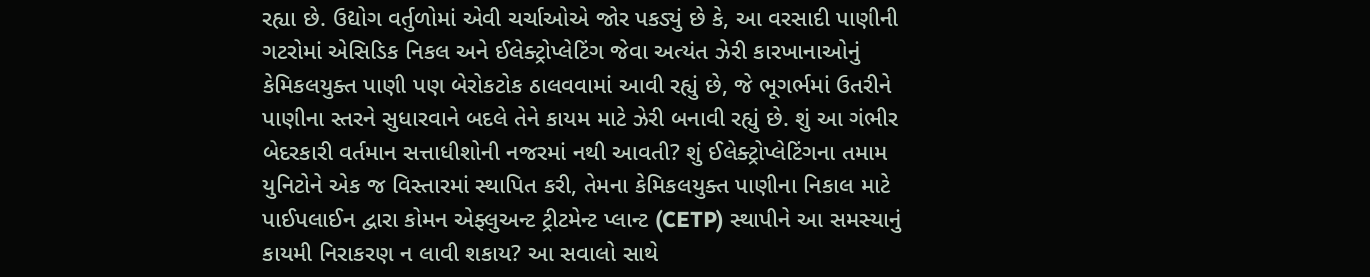રહ્યા છે. ઉદ્યોગ વર્તુળોમાં એવી ચર્ચાઓએ જોર પકડ્યું છે કે, આ વરસાદી પાણીની ગટરોમાં એસિડિક નિકલ અને ઈલેક્ટ્રોપ્લેટિંગ જેવા અત્યંત ઝેરી કારખાનાઓનું કેમિકલયુક્ત પાણી પણ બેરોકટોક ઠાલવવામાં આવી રહ્યું છે, જે ભૂગર્ભમાં ઉતરીને પાણીના સ્તરને સુધારવાને બદલે તેને કાયમ માટે ઝેરી બનાવી રહ્યું છે. શું આ ગંભીર બેદરકારી વર્તમાન સત્તાધીશોની નજરમાં નથી આવતી? શું ઈલેક્ટ્રોપ્લેટિંગના તમામ યુનિટોને એક જ વિસ્તારમાં સ્થાપિત કરી, તેમના કેમિકલયુક્ત પાણીના નિકાલ માટે પાઈપલાઈન દ્વારા કોમન એફ્લુઅન્ટ ટ્રીટમેન્ટ પ્લાન્ટ (CETP) સ્થાપીને આ સમસ્યાનું કાયમી નિરાકરણ ન લાવી શકાય? આ સવાલો સાથે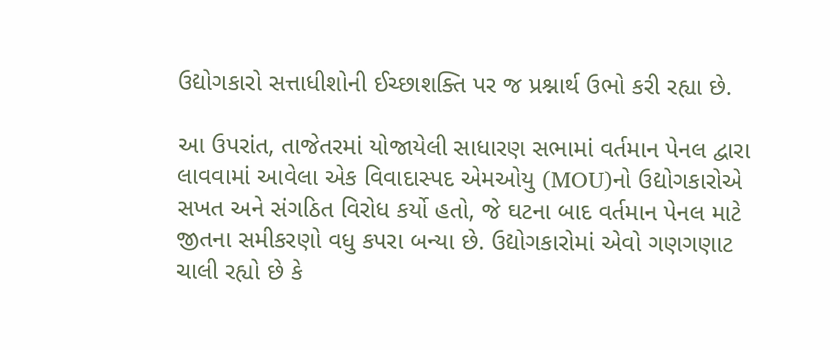ઉદ્યોગકારો સત્તાધીશોની ઈચ્છાશક્તિ પર જ પ્રશ્નાર્થ ઉભો કરી રહ્યા છે.

આ ઉપરાંત, તાજેતરમાં યોજાયેલી સાધારણ સભામાં વર્તમાન પેનલ દ્વારા લાવવામાં આવેલા એક વિવાદાસ્પદ એમઓયુ (MOU)નો ઉદ્યોગકારોએ સખત અને સંગઠિત વિરોધ કર્યો હતો, જે ઘટના બાદ વર્તમાન પેનલ માટે જીતના સમીકરણો વધુ કપરા બન્યા છે. ઉદ્યોગકારોમાં એવો ગણગણાટ ચાલી રહ્યો છે કે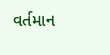વર્તમાન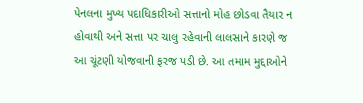પેનલના મુખ્ય પદાધિકારીઓ સત્તાનો મોહ છોડવા તૈયાર ન હોવાથી અને સત્તા પર ચાલુ રહેવાની લાલસાને કારણે જ આ ચૂંટણી યોજવાની ફરજ પડી છે. આ તમામ મુદ્દાઓને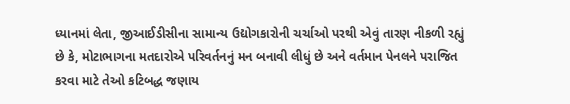ધ્યાનમાં લેતા, જીઆઈડીસીના સામાન્ય ઉદ્યોગકારોની ચર્ચાઓ પરથી એવું તારણ નીકળી રહ્યું છે કે, મોટાભાગના મતદારોએ પરિવર્તનનું મન બનાવી લીધું છે અને વર્તમાન પેનલને પરાજિત કરવા માટે તેઓ કટિબદ્ધ જણાય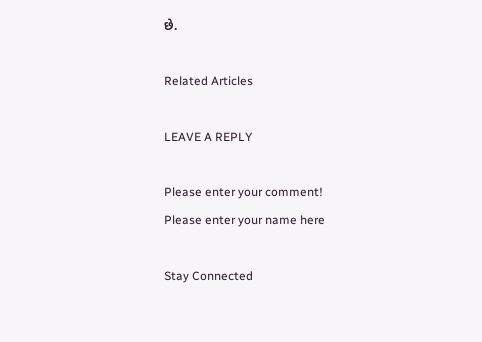છે.

Related Articles

LEAVE A REPLY

Please enter your comment!
Please enter your name here

Stay Connected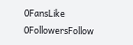0FansLike
0FollowersFollow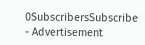0SubscribersSubscribe
- Advertisement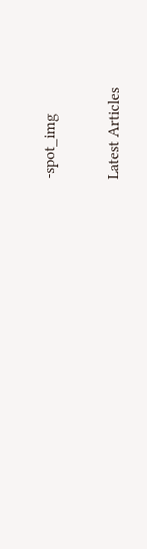-spot_img

Latest Articles